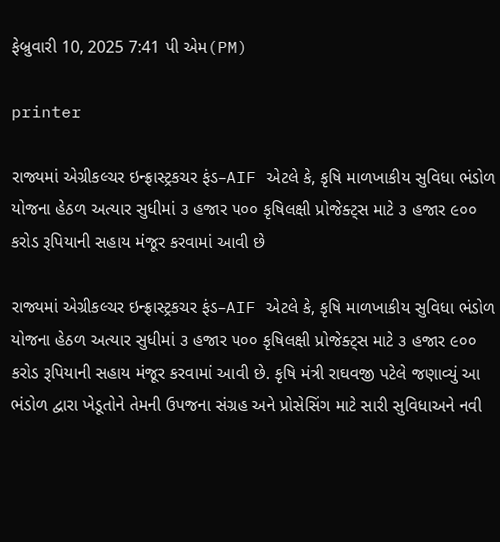ફેબ્રુવારી 10, 2025 7:41 પી એમ(PM)

printer

રાજ્યમાં એગ્રીકલ્ચર ઇન્ફ્રાસ્ટ્રકચર ફંડ–AIF એટલે કે, કૃષિ માળખાકીય સુવિધા ભંડોળ યોજના હેઠળ અત્યાર સુધીમાં ૩ હજાર ૫૦૦ કૃષિલક્ષી પ્રોજેક્ટ્સ માટે ૩ હજાર ૯૦૦ કરોડ રૂપિયાની સહાય મંજૂર કરવામાં આવી છે

રાજ્યમાં એગ્રીકલ્ચર ઇન્ફ્રાસ્ટ્રકચર ફંડ–AIF એટલે કે, કૃષિ માળખાકીય સુવિધા ભંડોળ યોજના હેઠળ અત્યાર સુધીમાં ૩ હજાર ૫૦૦ કૃષિલક્ષી પ્રોજેક્ટ્સ માટે ૩ હજાર ૯૦૦ કરોડ રૂપિયાની સહાય મંજૂર કરવામાં આવી છે. કૃષિ મંત્રી રાઘવજી પટેલે જણાવ્યું આ ભંડોળ દ્વારા ખેડૂતોને તેમની ઉપજના સંગ્રહ અને પ્રોસેસિંગ માટે સારી સુવિધાઅને નવી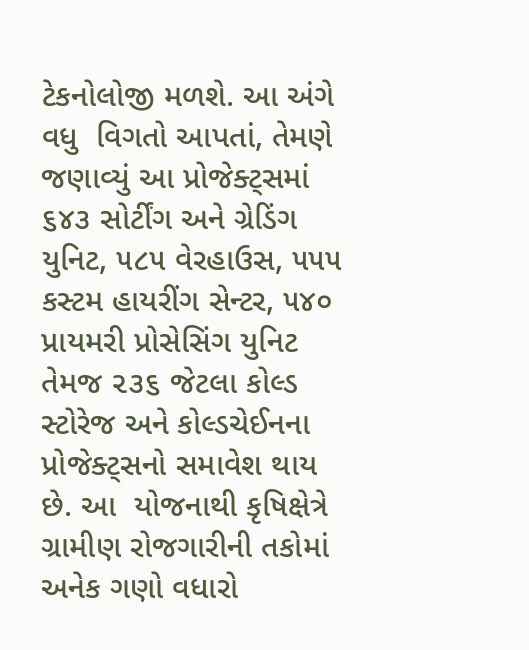ટેકનોલોજી મળશે. આ અંગે વધુ  વિગતો આપતાં, તેમણે જણાવ્યું આ પ્રોજેક્ટ્સમાં ૬૪૩ સોર્ટીંગ અને ગ્રેડિંગ યુનિટ, ૫૮૫ વેરહાઉસ, ૫૫૫ કસ્ટમ હાયરીંગ સેન્ટર, ૫૪૦ પ્રાયમરી પ્રોસેસિંગ યુનિટ તેમજ ૨૩૬ જેટલા કોલ્ડ સ્ટોરેજ અને કોલ્ડચેઈનના પ્રોજેક્ટ્સનો સમાવેશ થાય છે. આ  યોજનાથી કૃષિક્ષેત્રે ગ્રામીણ રોજગારીની તકોમાં અનેક ગણો વધારો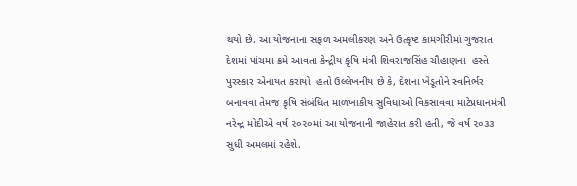થયો છે. આ યોજનાના સફળ અમલીકરણ અને ઉત્કૃષ્ટ કામગીરીમાં ગુજરાત દેશમાં પાંચમા ક્રમે આવતા કેન્દ્રીય કૃષિ મંત્રી શિવરાજસિંહ ચૌહાણના  હસ્તે પુરસ્કાર એનાયત કરાયો  હતો ઉલ્લેખનીય છે કે, દેશના ખેડૂતોને સ્વનિર્ભર બનાવવા તેમજ કૃષિ સંબંધિત માળખાકીય સુવિધાઓ વિકસાવવા માટેપ્રધાનમંત્રી નરેન્દ્ર મોદીએ વર્ષ ૨૦૨૦માં આ યોજનાની જાહેરાત કરી હતી, જે વર્ષ ૨૦૩૩ સુધી અમલમાં રહેશે.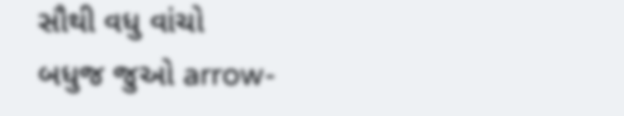સૌથી વધુ વાંચો
બધુજ જુઓ arrow-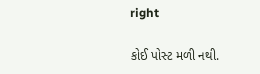right

કોઈ પોસ્ટ મળી નથી.